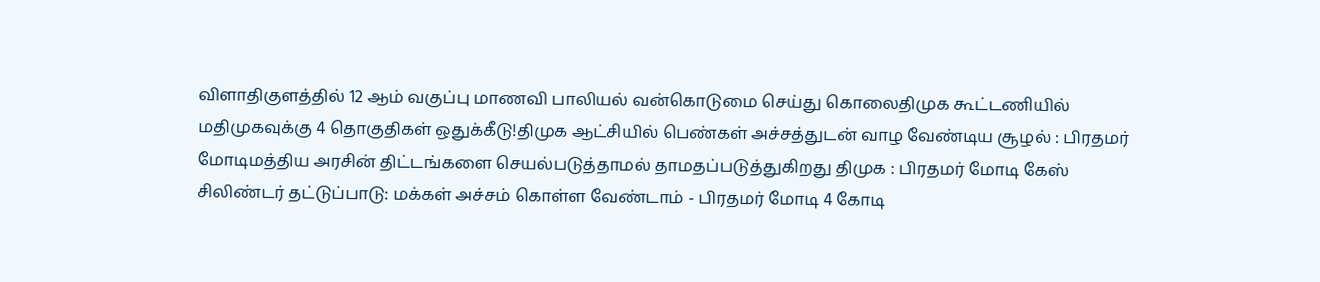விளாதிகுளத்தில் 12 ஆம் வகுப்பு மாணவி பாலியல் வன்கொடுமை செய்து கொலைதிமுக கூட்டணியில் மதிமுகவுக்கு 4 தொகுதிகள் ஒதுக்கீடு!திமுக ஆட்சியில் பெண்கள் அச்சத்துடன் வாழ வேண்டிய சூழல் : பிரதமர் மோடிமத்திய அரசின் திட்டங்களை செயல்படுத்தாமல் தாமதப்படுத்துகிறது திமுக : பிரதமர் மோடி கேஸ் சிலிண்டர் தட்டுப்பாடு: மக்கள் அச்சம் கொள்ள வேண்டாம் - பிரதமர் மோடி 4 கோடி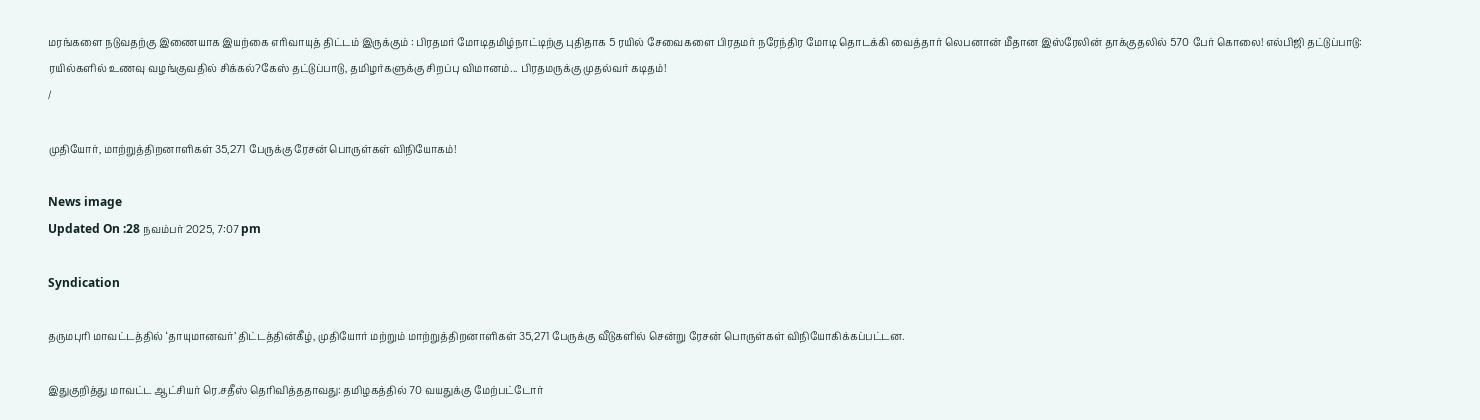மரங்களை நடுவதற்கு இணையாக இயற்கை எரிவாயுத் திட்டம் இருக்கும் : பிரதமர் மோடிதமிழ்நாட்டிற்கு புதிதாக 5 ரயில் சேவைகளை பிரதமர் நரேந்திர மோடி தொடக்கி வைத்தார் லெபனான் மீதான இஸ்ரேலின் தாக்குதலில் 570 பேர் கொலை! எல்பிஜி தட்டுப்பாடு: ரயில்களில் உணவு வழங்குவதில் சிக்கல்?கேஸ் தட்டுப்பாடு, தமிழர்களுக்கு சிறப்பு விமானம்... பிரதமருக்கு முதல்வர் கடிதம்!
/

முதியோர், மாற்றுத்திறனாளிகள் 35,271 பேருக்கு ரேசன் பொருள்கள் விநியோகம்!

News image
Updated On :28 நவம்பர் 2025, 7:07 pm

Syndication

தருமபுரி மாவட்டத்தில் ‘தாயுமானவர்’ திட்டத்தின்கீழ், முதியோர் மற்றும் மாற்றுத்திறனாளிகள் 35,271 பேருக்கு வீடுகளில் சென்று ரேசன் பொருள்கள் விநியோகிக்கப்பட்டன.

இதுகுறித்து மாவட்ட ஆட்சியர் ரெ.சதீஸ் தெரிவித்ததாவது: தமிழகத்தில் 70 வயதுக்கு மேற்பட்டோர்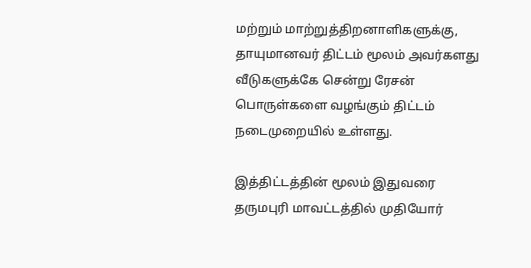மற்றும் மாற்றுத்திறனாளிகளுக்கு, தாயுமானவர் திட்டம் மூலம் அவர்களது வீடுகளுக்கே சென்று ரேசன் பொருள்களை வழங்கும் திட்டம் நடைமுறையில் உள்ளது.

இத்திட்டத்தின் மூலம் இதுவரை தருமபுரி மாவட்டத்தில் முதியோர்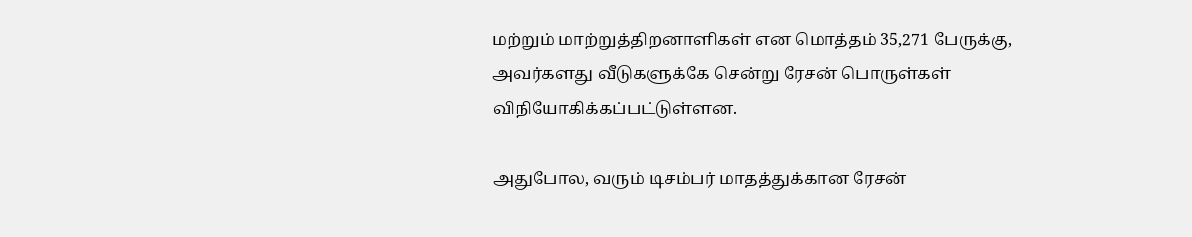மற்றும் மாற்றுத்திறனாளிகள் என மொத்தம் 35,271 பேருக்கு, அவர்களது வீடுகளுக்கே சென்று ரேசன் பொருள்கள் விநியோகிக்கப்பட்டுள்ளன.

அதுபோல, வரும் டிசம்பர் மாதத்துக்கான ரேசன்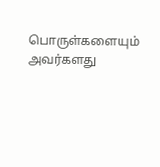பொருள்களையும் அவர்களது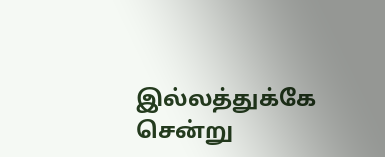இல்லத்துக்கே சென்று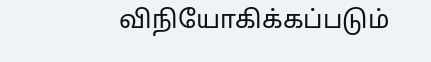விநியோகிக்கப்படும்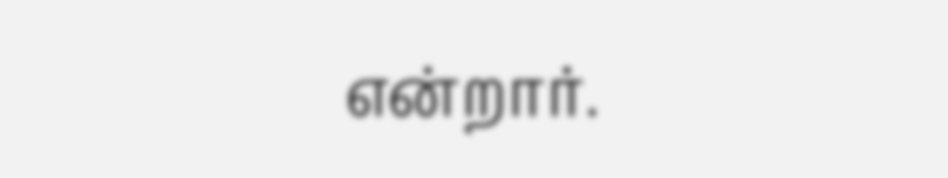என்றார்.